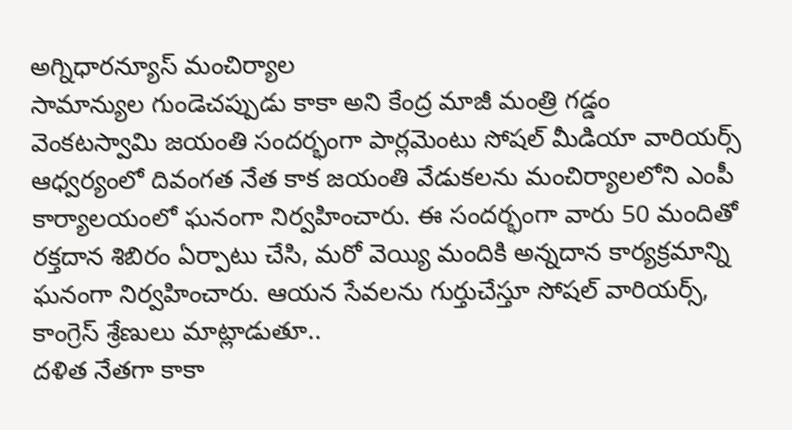అగ్నిధారన్యూస్ మంచిర్యాల
సామాన్యుల గుండెచప్పుడు కాకా అని కేంద్ర మాజీ మంత్రి గడ్డం వెంకటస్వామి జయంతి సందర్భంగా పార్లమెంటు సోషల్ మీడియా వారియర్స్ ఆధ్వర్యంలో దివంగత నేత కాక జయంతి వేడుకలను మంచిర్యాలలోని ఎంపీ కార్యాలయంలో ఘనంగా నిర్వహించారు. ఈ సందర్భంగా వారు 50 మందితో రక్తదాన శిబిరం ఏర్పాటు చేసి, మరో వెయ్యి మందికి అన్నదాన కార్యక్రమాన్ని ఘనంగా నిర్వహించారు. ఆయన సేవలను గుర్తుచేస్తూ సోషల్ వారియర్స్, కాంగ్రెస్ శ్రేణులు మాట్లాడుతూ..
దళిత నేతగా కాకా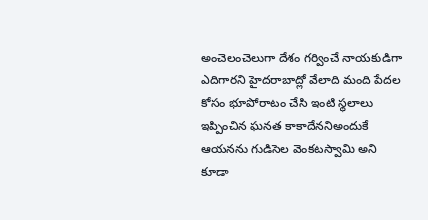అంచెలంచెలుగా దేశం గర్వించే నాయకుడిగా ఎదిగారని హైదరాబాద్లో వేలాది మంది పేదల కోసం భూపోరాటం చేసి ఇంటి స్థలాలు ఇప్పించిన ఘనత కాకాదేననిఅందుకే ఆయనను గుడిసెల వెంకటస్వామి అని కూడా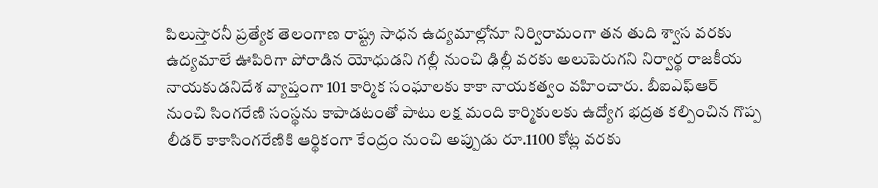పిలుస్తారనీ ప్రత్యేక తెలంగాణ రాష్ట్ర సాధన ఉద్యమాల్లోనూ నిర్విరామంగా తన తుది శ్వాస వరకు ఉద్యమాలే ఊపిరిగా పోరాడిన యోధుడని గల్లీ నుంచి ఢిల్లీ వరకు అలుపెరుగని నిర్వార్థ రాజకీయ నాయకుడనిదేశ వ్యాప్తంగా 101 కార్మిక సంఘాలకు కాకా నాయకత్వం వహించారు. బీఐఎఫ్ఆర్ నుంచి సింగరేణి సంస్థను కాపాడటంతో పాటు లక్ష మంది కార్మికులకు ఉద్యోగ భద్రత కల్పించిన గొప్ప లీడర్ కాకాసింగరేణికి ఆర్థికంగా కేంద్రం నుంచి అప్పుడు రూ.1100 కోట్ల వరకు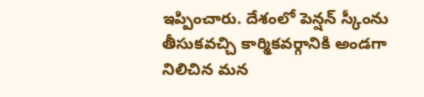ఇప్పించారు. దేశంలో పెన్షన్ స్కీంను తీసుకవచ్చి కార్మికవర్గానికి అండగా నిలిచిన మన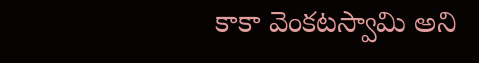కాకా వెంకటస్వామి అని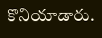కొనియాడారు.